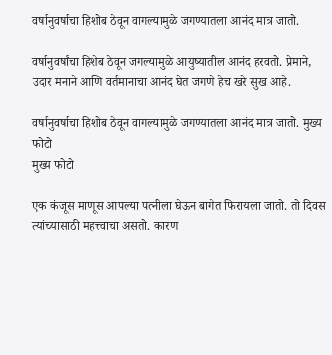वर्षानुवर्षाचा हिशोब ठेवून वागल्यामुळे जगण्यातला आनंद मात्र जातो.

वर्षानुवर्षांचा हिशेब ठेवून जगल्यामुळे आयुष्यातील आनंद हरवतो. प्रेमाने, उदार मनाने आणि वर्तमानाचा आनंद घेत जगणे हेच खरे सुख आहे.

वर्षानुवर्षाचा हिशोब ठेवून वागल्यामुळे जगण्यातला आनंद मात्र जातो. मुख्य फोटो
मुख्य फोटो

एक कंजूस माणूस आपल्या पत्नीला घेऊन बागेत फिरायला जातो. तो दिवस त्यांच्यासाठी महत्त्वाचा असतो. कारण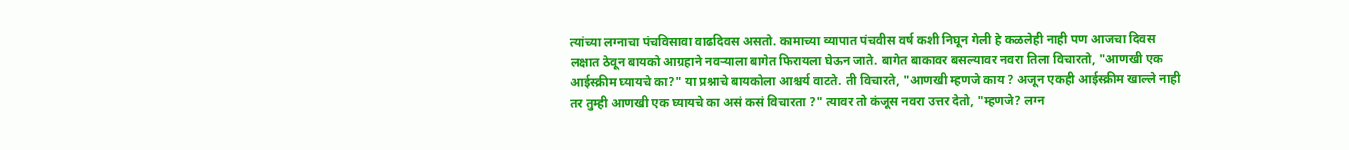त्यांच्या लग्नाचा पंचविसावा वाढदिवस असतो. कामाच्या व्यापात पंचवीस वर्ष कशी निघून गेली हे कळलेही नाही पण आजचा दिवस लक्षात ठेवून बायको आग्रहाने नवऱ्याला बागेत फिरायला घेऊन जाते. बागेत बाकावर बसल्यावर नवरा तिला विचारतो, "आणखी एक आईस्क्रीम घ्यायचे का?" या प्रश्नाचे बायकोला आश्चर्य वाटते. ती विचारते, "आणखी म्हणजे काय ? अजून एकही आईस्क्रीम खाल्ले नाही तर तुम्ही आणखी एक घ्यायचे का असं कसं विचारता ?" त्यावर तो कंजूस नवरा उत्तर देतो, "म्हणजे? लग्न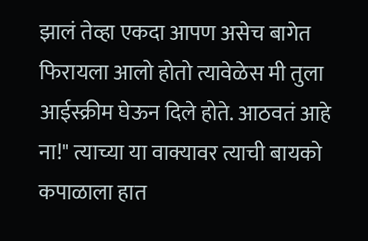झालं तेव्हा एकदा आपण असेच बागेत फिरायला आलो होतो त्यावेळेस मी तुला आईस्क्रीम घेऊन दिले होते. आठवतं आहे ना!" त्याच्या या वाक्यावर त्याची बायको कपाळाला हात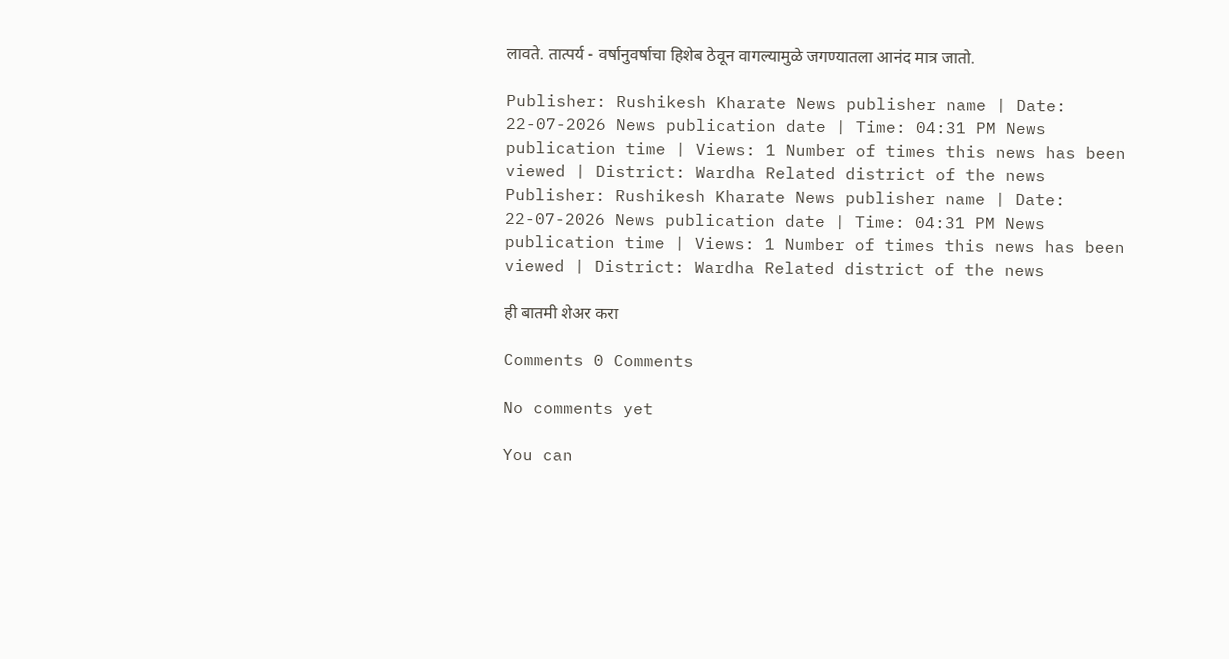लावते. तात्पर्य - वर्षानुवर्षाचा हिशेब ठेवून वागल्यामुळे जगण्यातला आनंद मात्र जातो.

Publisher: Rushikesh Kharate News publisher name | Date: 22-07-2026 News publication date | Time: 04:31 PM News publication time | Views: 1 Number of times this news has been viewed | District: Wardha Related district of the news
Publisher: Rushikesh Kharate News publisher name | Date: 22-07-2026 News publication date | Time: 04:31 PM News publication time | Views: 1 Number of times this news has been viewed | District: Wardha Related district of the news

ही बातमी शेअर करा

Comments 0 Comments

No comments yet

You can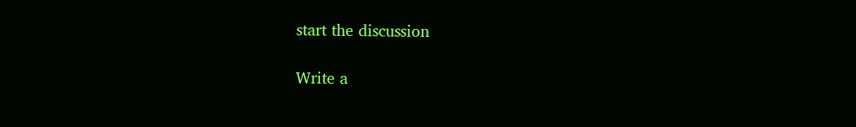start the discussion

Write a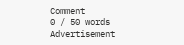Comment
0 / 50 words
Advertisement